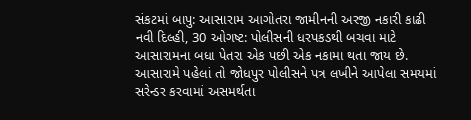સંકટમાં બાપુ: આસારામ આગોતરા જામીનની અરજી નકારી કાઢી
નવી દિલ્હી, 30 ઓગષ્ટ: પોલીસની ધરપકડથી બચવા માટે આસારામના બધા પેતરા એક પછી એક નકામા થતા જાય છે. આસારામે પહેલાં તો જોધપુર પોલીસને પત્ર લખીને આપેલા સમયમાં સરેન્ડર કરવામાં અસમર્થતા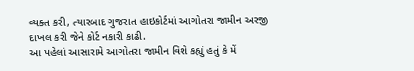વ્યક્ત કરી, ત્યારબાદ ગુજરાત હાઇકોર્ટમાં આગોતરા જામીન અરજી દાખલ કરી જેને કોર્ટ નકારી કાઢી.
આ પહેલાં આસારામે આગોતરા જામીન વિશે કહ્યું હતું કે મેં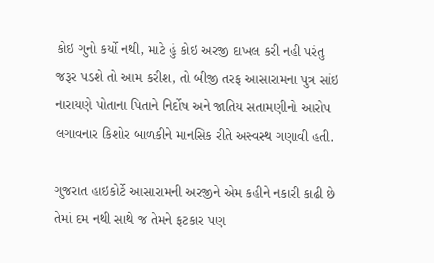કોઇ ગુનો કર્યો નથી, માટે હું કોઇ અરજી દાખલ કરી નહી પરંતુ જરૂર પડશે તો આમ કરીશ, તો બીજી તરફ આસારામના પુત્ર સાંઇ નારાયણે પોતાના પિતાને નિર્દોષ અને જાતિય સતામણીનો આરોપ લગાવનાર કિશોર બાળકીને માનસિક રીતે અસ્વસ્થ ગણાવી હતી.

ગુજરાત હાઇકોર્ટે આસારામની અરજીને એમ કહીને નકારી કાઢી છે તેમાં દમ નથી સાથે જ તેમને ફટકાર પણ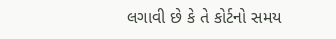લગાવી છે કે તે કોર્ટનો સમય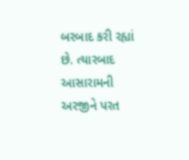બરબાદ કરી રહ્યાં છે. ત્યારબાદ આસારામની અરજીને પરત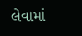લેવામાં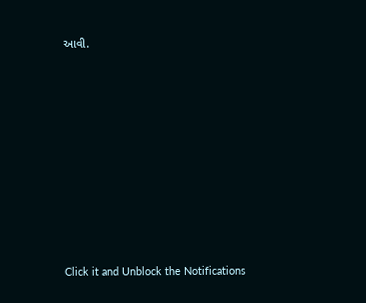આવી.












Click it and Unblock the Notifications